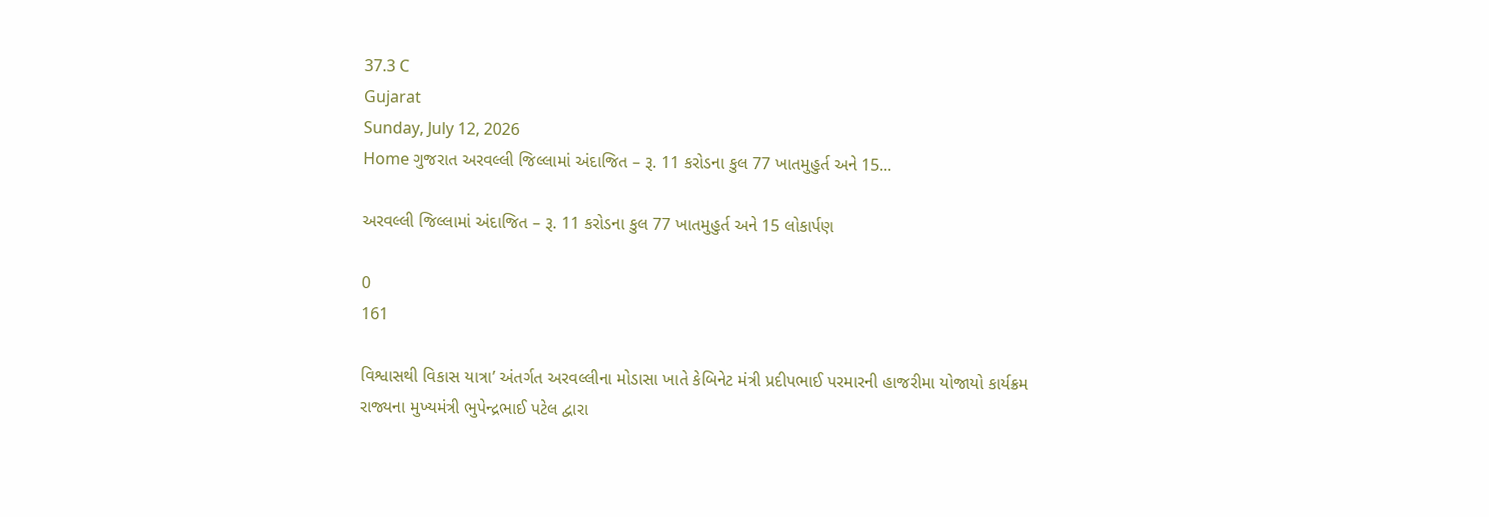37.3 C
Gujarat
Sunday, July 12, 2026
Home ગુજરાત અરવલ્લી જિલ્લામાં અંદાજિત – રૂ. 11 કરોડના કુલ 77 ખાતમુહુર્ત અને 15...

અરવલ્લી જિલ્લામાં અંદાજિત – રૂ. 11 કરોડના કુલ 77 ખાતમુહુર્ત અને 15 લોકાર્પણ

0
161

વિશ્વાસથી વિકાસ યાત્રા’ અંતર્ગત અરવલ્લીના મોડાસા ખાતે કેબિનેટ મંત્રી પ્રદીપભાઈ પરમારની હાજરીમા યોજાયો કાર્યક્રમ
રાજ્યના મુખ્યમંત્રી ભુપેન્દ્રભાઈ પટેલ દ્વારા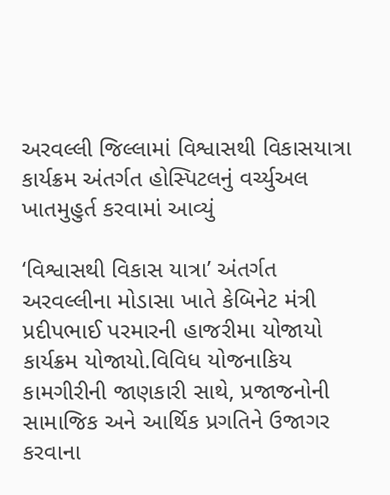અરવલ્લી જિલ્લામાં વિશ્વાસથી વિકાસયાત્રા કાર્યક્રમ અંતર્ગત હોસ્પિટલનું વર્ચ્યુઅલ ખાતમુહુર્ત કરવામાં આવ્યું

‘વિશ્વાસથી વિકાસ યાત્રા’ અંતર્ગત અરવલ્લીના મોડાસા ખાતે કેબિનેટ મંત્રી પ્રદીપભાઈ પરમારની હાજરીમા યોજાયો કાર્યક્રમ યોજાયો.વિવિધ યોજનાકિય કામગીરીની જાણકારી સાથે, પ્રજાજનોની સામાજિક અને આર્થિક પ્રગતિને ઉજાગર કરવાના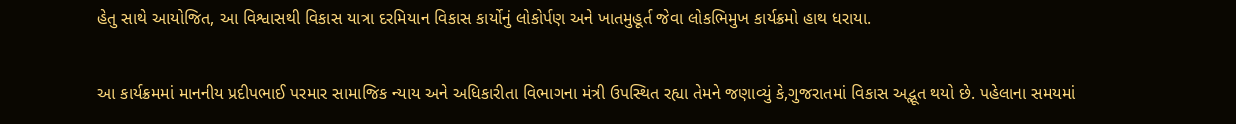હેતુ સાથે આયોજિત, આ વિશ્વાસથી વિકાસ યાત્રા દરમિયાન વિકાસ કાર્યોનું લોકોર્પણ અને ખાતમુહૂર્ત જેવા લોકભિમુખ કાર્યક્રમો હાથ ધરાયા.

આ કાર્યક્રમમાં માનનીય પ્રદીપભાઈ પરમાર સામાજિક ન્યાય અને અધિકારીતા વિભાગના મંત્રી ઉપસ્થિત રહ્યા તેમને જણાવ્યું કે,ગુજરાતમાં વિકાસ અદ્ભૂત થયો છે. પહેલાના સમયમાં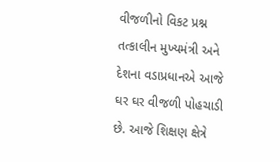વીજળીનો વિકટ પ્રશ્ન તત્કાલીન મુખ્યમંત્રી અને દેશના વડાપ્રધાનએ આજે ઘર ઘર વીજળી પોહચાડી છે. આજે શિક્ષણ ક્ષેત્રે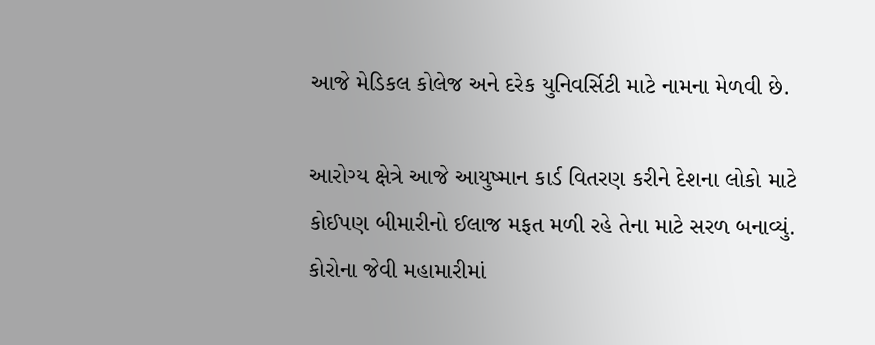આજે મેડિકલ કોલેજ અને દરેક યુનિવર્સિટી માટે નામના મેળવી છે.

આરોગ્ય ક્ષેત્રે આજે આયુષ્માન કાર્ડ વિતરણ કરીને દેશના લોકો માટે કોઈપણ બીમારીનો ઈલાજ મફત મળી રહે તેના માટે સરળ બનાવ્યું. કોરોના જેવી મહામારીમાં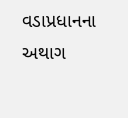વડાપ્રધાનના અથાગ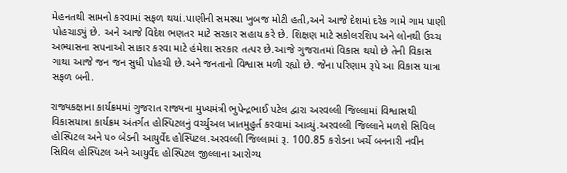મેહનતથી સામનો કરવામાં સફળ થયાં.પાણીની સમસ્યા ખુબજ મોટી હતી,અને આજે દેશમાં દરેક ગામે ગામ પાણી પોહચાડ્યું છે. અને આજે વિદેશ ભણતર માટે સરકાર સહાય કરે છે. શિક્ષણ માટે સકોલરશિપ અને લોનથી ઉચ્ચ અભ્યાસના સપનાઓ સાકાર કરવા માટે હંમેશા સરકાર તત્પર છે.આજે ગુજરાતમાં વિકાસ થયો છે તેની વિકાસ ગાથા આજે જન જન સુધી પોહચી છે.અને જનતાનો વિશ્વાસ મળી રહ્યો છે. જેના પરિણામ રૂપે આ વિકાસ યાત્રા સફળ બની.

રાજ્યકક્ષાના કાર્યક્રમમાં ગુજરાત રાજ્યના મુખ્યમંત્રી ભુપેન્દ્રભાઈ પટેલ દ્વારા અરવલ્લી જિલ્લામાં વિશ્વાસથી વિકાસયાત્રા કાર્યક્રમ અંતર્ગત હોસ્પિટલનું વર્ચ્યુઅલ ખાતમુહુર્ત કરવામાં આવ્યું.અરવલ્લી જિલ્લાને મળશે સિવિલ હોસ્પિટલ અને ૫૦ બેડની આયુર્વેદ હોસ્પિટલ.અરવલ્લી જિલ્લામાં રૂ. 100.85 કરોડના ખર્ચે બનનારી નવીન સિવિલ હોસ્પિટલ અને આયુર્વેદ હોસ્પિટલ જીલ્લાના આરોગ્ય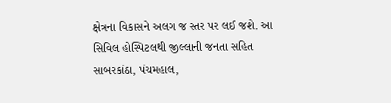ક્ષેત્રના વિકાસને અલગ જ સ્તર પર લઈ જશે. આ સિવિલ હોસ્પિટલથી જીલ્લાની જનતા સહિત સાબરકાંઠા, પંચમહાલ,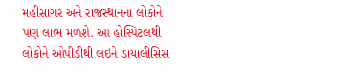મહીસાગર અને રાજસ્થાનના લોકોને પણ લાભ મળશે. આ હોસ્પિટલથી લોકોને ઓપીડીથી લઇને ડાયાલીસિસ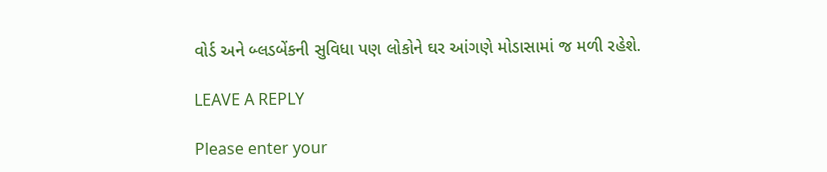વોર્ડ અને બ્લડબેંકની સુવિધા પણ લોકોને ઘર આંગણે મોડાસામાં જ મળી રહેશે.

LEAVE A REPLY

Please enter your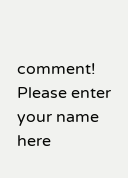comment!
Please enter your name here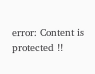error: Content is protected !!